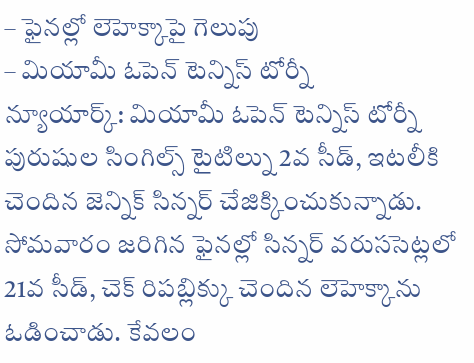– ఫైనల్లో లెహెక్కాపై గెలుపు
– మియామీ ఓపెన్ టెన్నిస్ టోర్నీ
న్యూయార్క్: మియామీ ఓపెన్ టెన్నిస్ టోర్నీ పురుషుల సింగిల్స్ టైటిల్ను 2వ సీడ్, ఇటలీకి చెందిన జెన్నిక్ సిన్నర్ చేజిక్కించుకున్నాడు. సోమవారం జరిగిన ఫైనల్లో సిన్నర్ వరుససెట్లలో 21వ సీడ్, చెక్ రిపబ్లిక్కు చెందిన లెహెక్కాను ఓడించాడు. కేవలం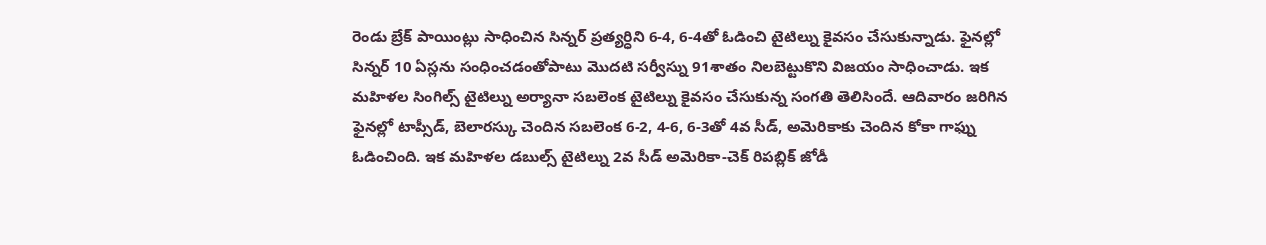రెండు బ్రేక్ పాయింట్లు సాధించిన సిన్నర్ ప్రత్యర్ధిని 6-4, 6-4తో ఓడించి టైటిల్ను కైవసం చేసుకున్నాడు. ఫైనల్లో సిన్నర్ 10 ఏస్లను సంధించడంతోపాటు మొదటి సర్వీస్ను 91శాతం నిలబెట్టుకొని విజయం సాధించాడు. ఇక మహిళల సింగిల్స్ టైటిల్ను అర్యానా సబలెంక టైటిల్ను కైవసం చేసుకున్న సంగతి తెలిసిందే. ఆదివారం జరిగిన ఫైనల్లో టాప్సీడ్, బెలారస్కు చెందిన సబలెంక 6-2, 4-6, 6-3తో 4వ సీడ్, అమెరికాకు చెందిన కోకా గాఫ్ను ఓడించింది. ఇక మహిళల డబుల్స్ టైటిల్ను 2వ సీడ్ అమెరికా-చెక్ రిపబ్లిక్ జోడీ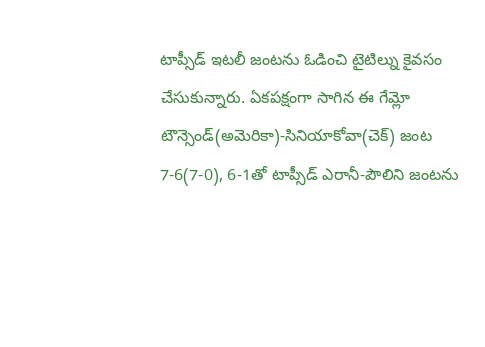టాప్సీడ్ ఇటలీ జంటను ఓడించి టైటిల్ను కైవసం చేసుకున్నారు. ఏకపక్షంగా సాగిన ఈ గేమ్లో టౌన్సెండ్(అమెరికా)-సినియాకోవా(చెక్) జంట 7-6(7-0), 6-1తో టాప్సీడ్ ఎరానీ-పౌలిని జంటను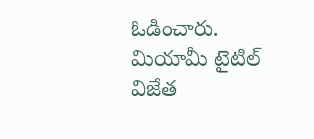ఓడించారు.
మియామీ టైటిల్ విజేత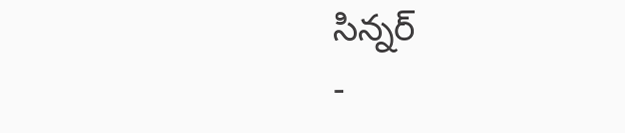సిన్నర్
-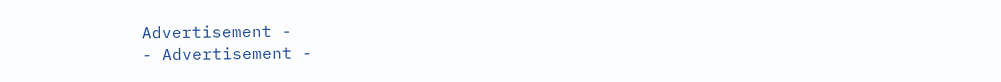Advertisement -
- Advertisement -